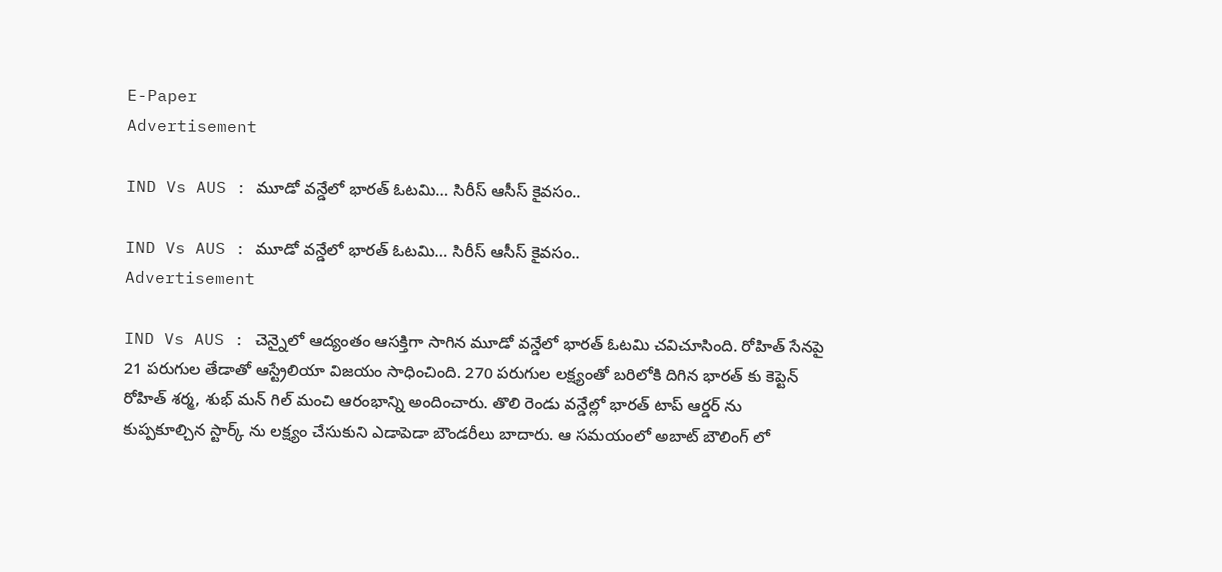E-Paper
Advertisement

IND Vs AUS : మూడో వన్డేలో భారత్ ఓటమి… సిరీస్ ఆసీస్ కైవసం..

IND Vs AUS : మూడో వన్డేలో భారత్ ఓటమి… సిరీస్ ఆసీస్ కైవసం..
Advertisement

IND Vs AUS : చెన్నైలో ఆద్యంతం ఆసక్తిగా సాగిన మూడో వన్డేలో భారత్ ఓటమి చవిచూసింది. రోహిత్ సేనపై 21 పరుగుల తేడాతో ఆస్ట్రేలియా విజయం సాధించింది. 270 పరుగుల లక్ష్యంతో బరిలోకి దిగిన భారత్ కు కెప్టెన్ రోహిత్ శర్మ, శుభ్ మన్ గిల్ మంచి ఆరంభాన్ని అందించారు. తొలి రెండు వన్డేల్లో భారత్ టాప్ ఆర్డర్ ను కుప్పకూల్చిన స్టార్క్ ను లక్ష్యం చేసుకుని ఎడాపెడా బౌండరీలు బాదారు. ఆ సమయంలో అబాట్ బౌలింగ్ లో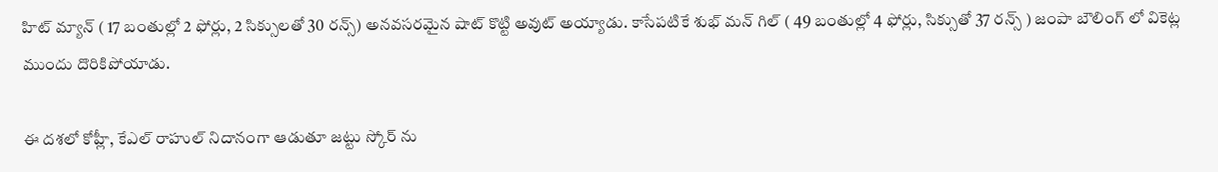హిట్ మ్యాన్ ( 17 బంతుల్లో 2 ఫోర్లు, 2 సిక్సులతో 30 రన్స్) అనవసరమైన షాట్ కొట్టి అవుట్ అయ్యాడు. కాసేపటికే శుభ్ మన్ గిల్ ( 49 బంతుల్లో 4 ఫోర్లు, సిక్సుతో 37 రన్స్ ) జంపా బౌలింగ్ లో వికెట్ల ముందు దొరికిపోయాడు.

ఈ దశలో కోహ్లీ, కేఎల్ రాహుల్ నిదానంగా ఆడుతూ జట్టు స్కోర్ ను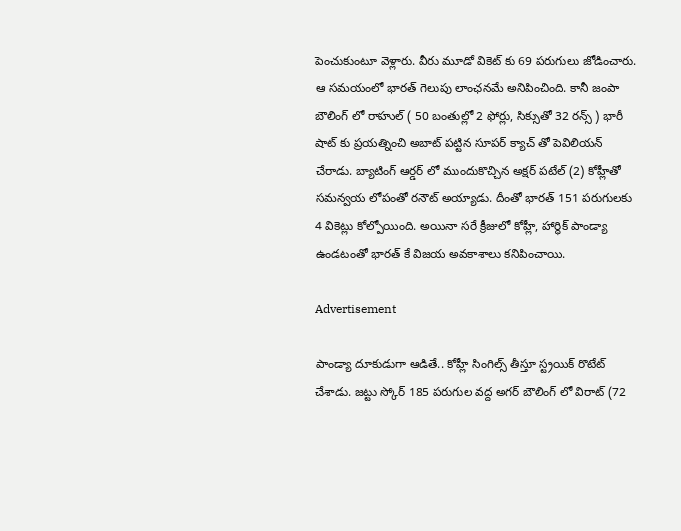పెంచుకుంటూ వెళ్లారు. వీరు మూడో వికెట్ కు 69 పరుగులు జోడించారు. ఆ సమయంలో భారత్ గెలుపు లాంఛనమే అనిపించింది. కానీ జంపా బౌలింగ్ లో రాహుల్ ( 50 బంతుల్లో 2 ఫోర్లు, సిక్సుతో 32 రన్స్ ) భారీ షాట్ కు ప్రయత్నించి అబాట్ పట్టిన సూపర్ క్యాచ్ తో పెవిలియన్ చేరాడు. బ్యాటింగ్ ఆర్డర్ లో ముందుకొచ్చిన అక్షర్ పటేల్ (2) కోహ్లీతో సమన్వయ లోపంతో రనౌట్ అయ్యాడు. దీంతో భారత్ 151 పరుగులకు 4 వికెట్లు కోల్పోయింది. అయినా సరే క్రీజులో కోహ్లీ, హార్ధిక్ పాండ్యా ఉండటంతో భారత్ కే విజయ అవకాశాలు కనిపించాయి.

Advertisement

పాండ్యా దూకుడుగా ఆడితే.. కోహ్లీ సింగిల్స్ తీస్తూ స్ట్రయిక్ రొటేట్ చేశాడు. జట్టు స్కోర్ 185 పరుగుల వద్ద అగర్ బౌలింగ్ లో విరాట్ (72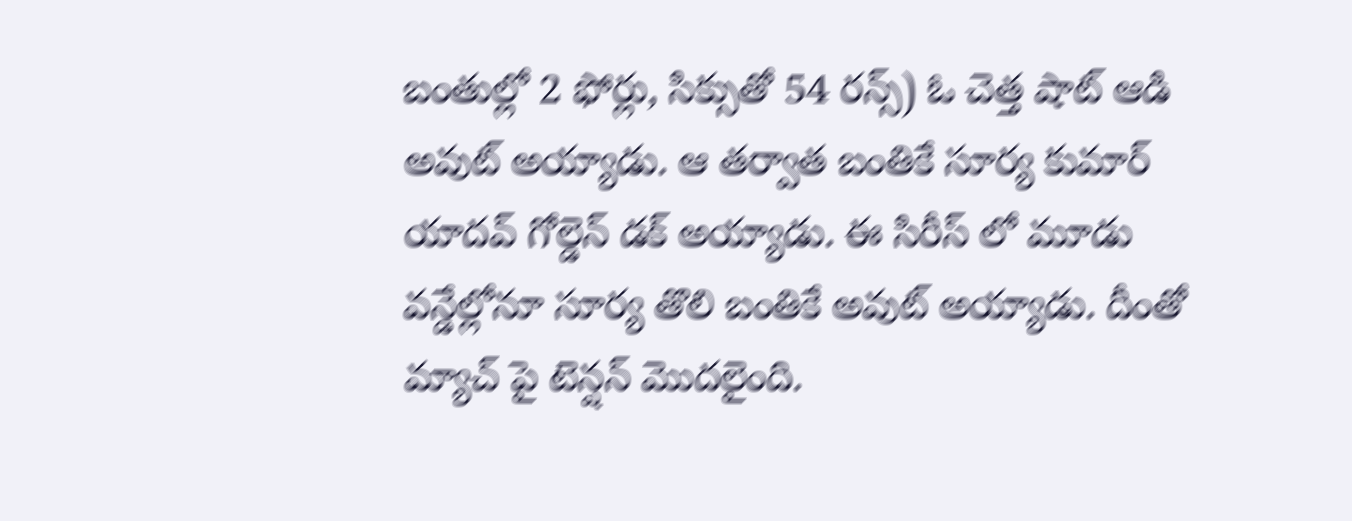బంతుల్లో 2 ఫోర్లు, సిక్సుతో 54 రన్స్) ఓ చెత్త షాట్ ఆడి అవుట్ అయ్యాడు. ఆ తర్వాత బంతికే సూర్య కుమార్ యాదవ్ గోల్డెన్ డక్ అయ్యాడు. ఈ సిరీస్ లో మూడు వన్డేల్లోనూ సూర్య తొలి బంతికే అవుట్ అయ్యాడు. దీంతో మ్యాచ్ పై టెన్షన్ మొదలైంది.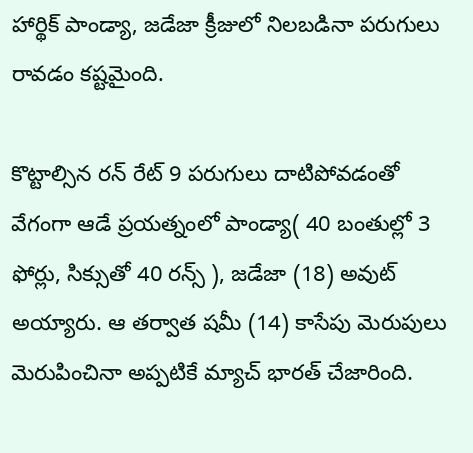హార్థిక్ పాండ్యా, జడేజా క్రీజులో నిలబడినా పరుగులు రావడం కష్టమైంది.

కొట్టాల్సిన రన్ రేట్ 9 పరుగులు దాటిపోవడంతో వేగంగా ఆడే ప్రయత్నంలో పాండ్యా( 40 బంతుల్లో 3 ఫోర్లు, సిక్సుతో 40 రన్స్ ), జడేజా (18) అవుట్ అయ్యారు. ఆ తర్వాత షమీ (14) కాసేపు మెరుపులు మెరుపించినా అప్పటికే మ్యాచ్ భారత్ చేజారింది.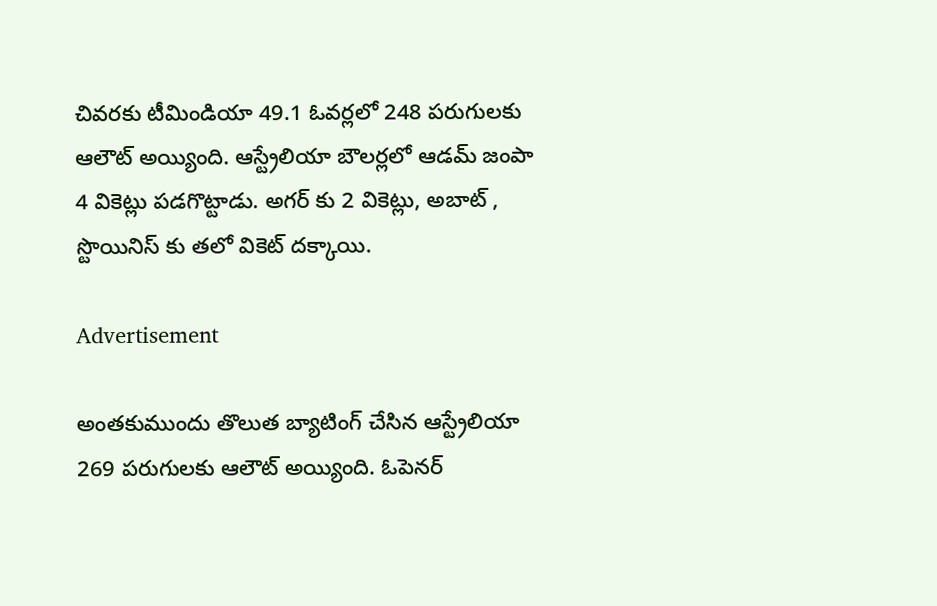చివరకు టీమిండియా 49.1 ఓవర్లలో 248 పరుగులకు ఆలౌట్ అయ్యింది. ఆస్ట్రేలియా బౌలర్లలో ఆడమ్ జంపా 4 వికెట్లు పడగొట్టాడు. అగర్ కు 2 వికెట్లు, అబాట్ , స్టొయినిస్ కు తలో వికెట్ దక్కాయి.

Advertisement

అంతకుముందు తొలుత బ్యాటింగ్ చేసిన ఆస్ట్రేలియా 269 పరుగులకు ఆలౌట్ అయ్యింది. ఓపెనర్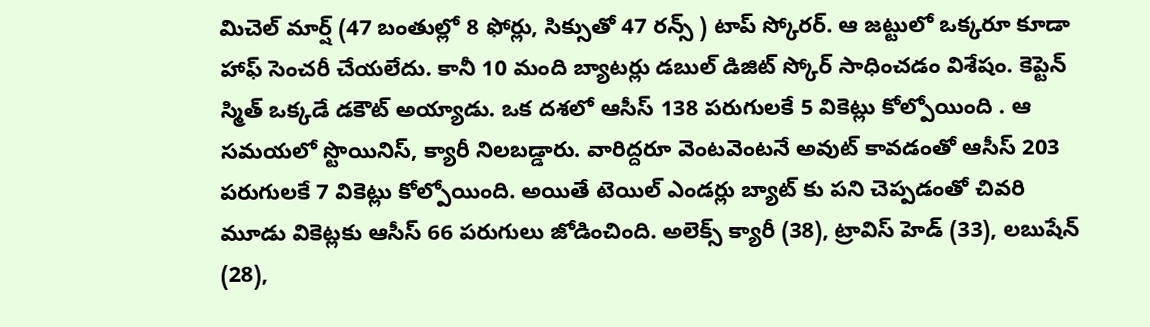మిచెల్ మార్ష్ (47 బంతుల్లో 8 ఫోర్లు, సిక్సుతో 47 రన్స్ ) టాప్ స్కోరర్. ఆ జట్టులో ఒక్కరూ కూడా హాఫ్ సెంచరీ చేయలేదు. కానీ 10 మంది బ్యాటర్లు డబుల్ డిజిట్ స్కోర్ సాధించడం విశేషం. కెప్టెన్ స్మిత్ ఒక్కడే డకౌట్ అయ్యాడు. ఒక దశలో ఆసీస్ 138 పరుగులకే 5 వికెట్లు కోల్పోయింది . ఆ సమయలో స్టొయినిస్, క్యారీ నిలబడ్డారు. వారిద్దరూ వెంటవెంటనే అవుట్ కావడంతో ఆసీస్ 203 పరుగులకే 7 వికెట్లు కోల్పోయింది. అయితే టెయిల్ ఎండర్లు బ్యాట్ కు పని చెప్పడంతో చివరి మూడు వికెట్లకు ఆసీస్ 66 పరుగులు జోడించింది. అలెక్స్ క్యారీ (38), ట్రావిస్ హెడ్ (33), లబుషేన్ (28),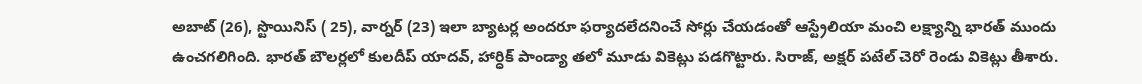అబాట్ (26), స్టొయినిస్ ( 25), వార్నర్ (23) ఇలా బ్యాటర్ల అందరూ ఫర్యాదలేదనించే సోర్లు చేయడంతో ఆస్ట్రేలియా మంచి లక్ష్యాన్ని భారత్ ముందు ఉంచగలిగింది. భారత్ బౌలర్లలో కులదీప్ యాదవ్, హార్ధిక్ పాండ్యా తలో మూడు వికెట్లు పడగొట్టారు. సిరాజ్, అక్షర్ పటేల్ చెరో రెండు వికెట్లు తీశారు.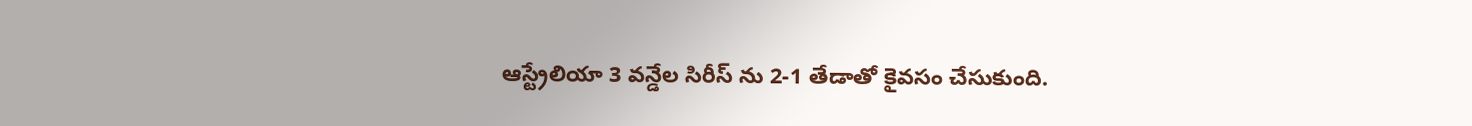ఆస్ట్రేలియా 3 వన్డేల సిరీస్ ను 2-1 తేడాతో కైవసం చేసుకుంది.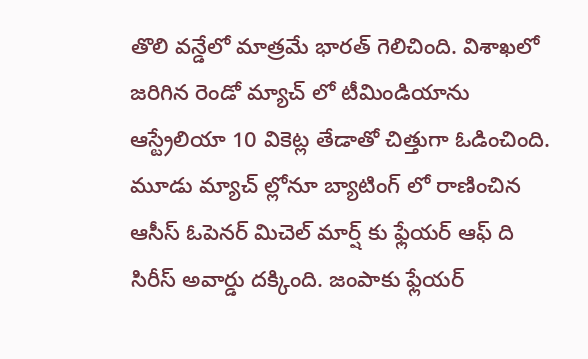తొలి వన్డేలో మాత్రమే భారత్ గెలిచింది. విశాఖలో జరిగిన రెండో మ్యాచ్ లో టీమిండియాను ఆస్ట్రేలియా 10 వికెట్ల తేడాతో చిత్తుగా ఓడించింది. మూడు మ్యాచ్ ల్లోనూ బ్యాటింగ్ లో రాణించిన ఆసీస్ ఓపెనర్ మిచెల్ మార్ష్ కు ఫ్లేయర్ ఆఫ్ ది సిరీస్ అవార్డు దక్కింది. జంపాకు ఫ్లేయర్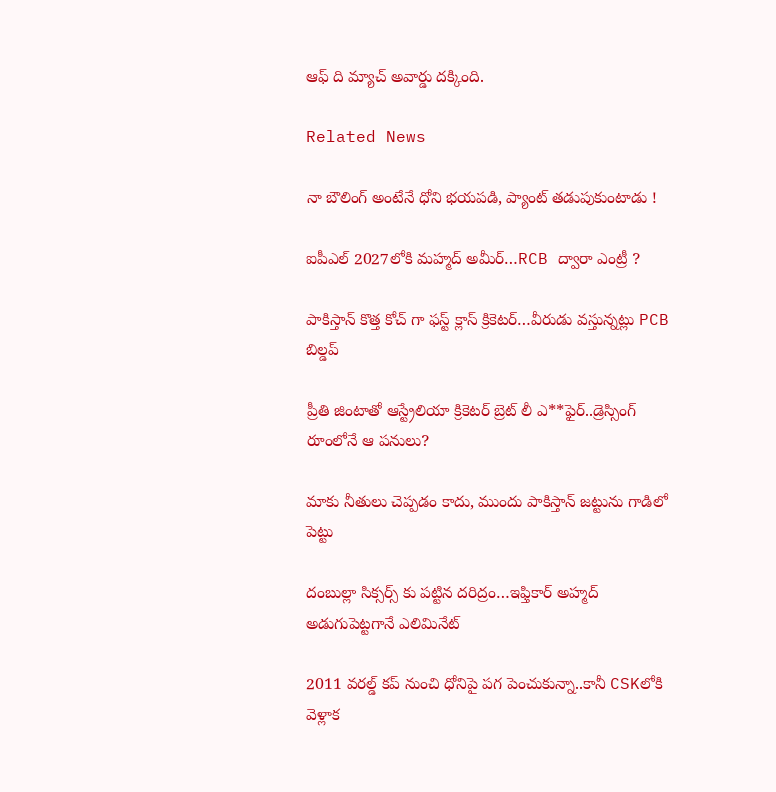ఆఫ్ ది మ్యాచ్ అవార్డు దక్కింది.

Related News

నా బౌలింగ్ అంటేనే ధోని భ‌య‌ప‌డి, ప్యాంట్ త‌డుపుకుంటాడు !

ఐపీఎల్ 2027లోకి మహ్మద్ అమీర్…RCB ద్వారా ఎంట్రీ ?

పాకిస్తాన్ కొత్త‌ కోచ్ గా ఫ‌స్ట్ క్లాస్ క్రికెట‌ర్‌…వీరుడు వ‌స్తున్న‌ట్లు PCB బిల్డ‌ప్

ప్రీతి జింటాతో ఆస్ట్రేలియా క్రికెట‌ర్‌ బ్రెట్ లీ ఎ**ఫైర్‌..డ్రెస్సింగ్ రూంలోనే ఆ ప‌నులు?

మాకు నీతులు చెప్ప‌డం కాదు, ముందు పాకిస్తాన్ జ‌ట్టును గాడిలో పెట్టు

దంబుల్లా సిక్సర్స్ కు ప‌ట్టిన ద‌రిద్రం…ఇఫ్తికార్ అహ్మద్ అడుగుపెట్ట‌గానే ఎలిమినేట్

2011 వ‌ర‌ల్డ్ క‌ప్ నుంచి ధోనిపై ప‌గ పెంచుకున్నా..కానీ CSKలోకి వెళ్లాక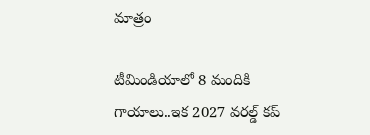మాత్రం

టీమిండియాలో 8 మందికి గాయాలు..ఇక 2027 వ‌ర‌ల్డ్ క‌ప్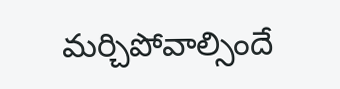మ‌ర్చిపోవాల్సిందే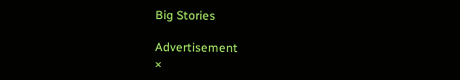Big Stories

Advertisement
×